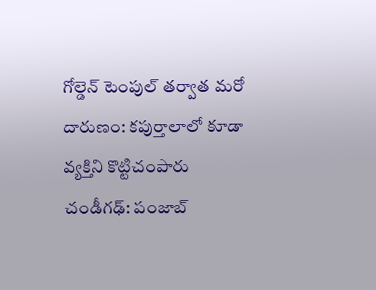గోల్డెన్ టెంపుల్ తర్వాత మరో దారుణం: కపుర్తాలాలో కూడా వ్యక్తిని కొట్టిచంపారు
చండీగఢ్: పంజాబ్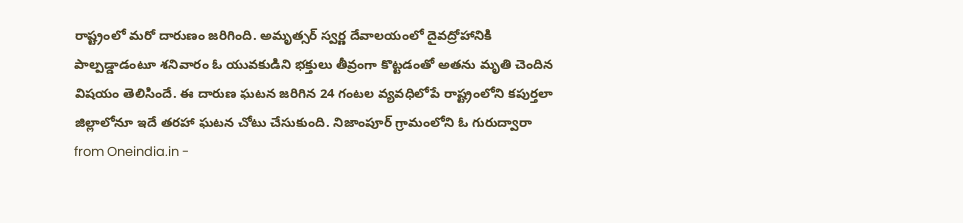రాష్ట్రంలో మరో దారుణం జరిగింది. అమృత్సర్ స్వర్ణ దేవాలయంలో దైవద్రోహానికి పాల్పడ్డాడంటూ శనివారం ఓ యువకుడిని భక్తులు తీవ్రంగా కొట్టడంతో అతను మృతి చెందిన విషయం తెలిసిందే. ఈ దారుణ ఘటన జరిగిన 24 గంటల వ్యవధిలోపే రాష్ట్రంలోని కపుర్తలా జిల్లాలోనూ ఇదే తరహా ఘటన చోటు చేసుకుంది. నిజాంపూర్ గ్రామంలోని ఓ గురుద్వారా
from Oneindia.in -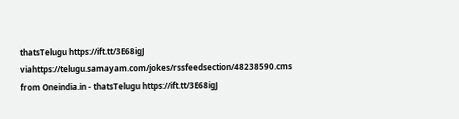thatsTelugu https://ift.tt/3E68igJ
viahttps://telugu.samayam.com/jokes/rssfeedsection/48238590.cms
from Oneindia.in - thatsTelugu https://ift.tt/3E68igJ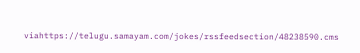viahttps://telugu.samayam.com/jokes/rssfeedsection/48238590.cms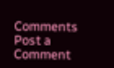Comments
Post a Comment